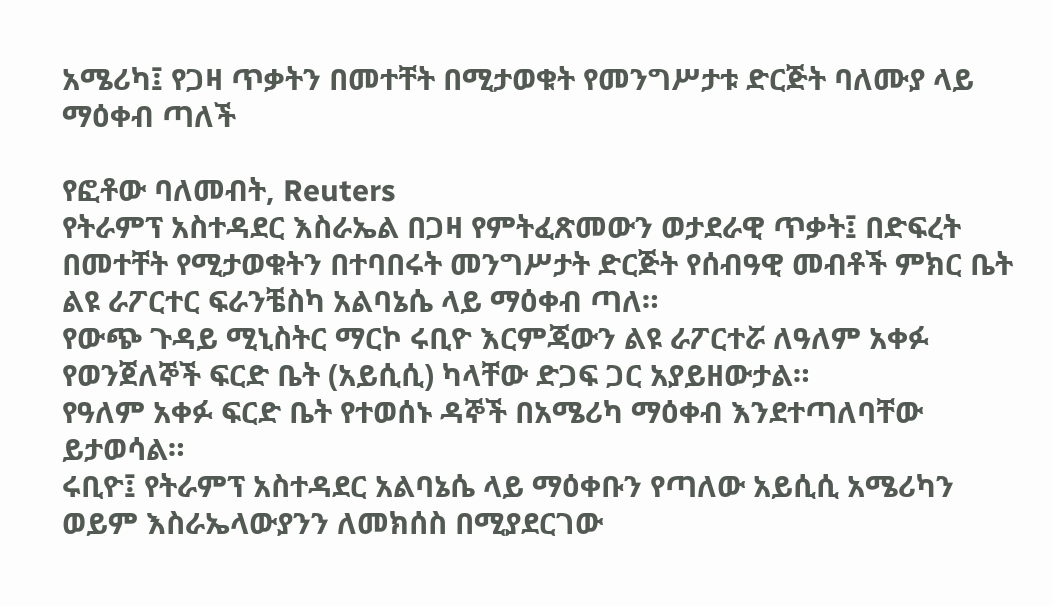አሜሪካ፤ የጋዛ ጥቃትን በመተቸት በሚታወቁት የመንግሥታቱ ድርጅት ባለሙያ ላይ ማዕቀብ ጣለች

የፎቶው ባለመብት, Reuters
የትራምፕ አስተዳደር እስራኤል በጋዛ የምትፈጽመውን ወታደራዊ ጥቃት፤ በድፍረት በመተቸት የሚታወቁትን በተባበሩት መንግሥታት ድርጅት የሰብዓዊ መብቶች ምክር ቤት ልዩ ራፖርተር ፍራንቼስካ አልባኔሴ ላይ ማዕቀብ ጣለ።
የውጭ ጉዳይ ሚኒስትር ማርኮ ሩቢዮ እርምጃውን ልዩ ራፖርተሯ ለዓለም አቀፉ የወንጀለኞች ፍርድ ቤት (አይሲሲ) ካላቸው ድጋፍ ጋር አያይዘውታል።
የዓለም አቀፉ ፍርድ ቤት የተወሰኑ ዳኞች በአሜሪካ ማዕቀብ እንደተጣለባቸው ይታወሳል።
ሩቢዮ፤ የትራምፕ አስተዳደር አልባኔሴ ላይ ማዕቀቡን የጣለው አይሲሲ አሜሪካን ወይም እስራኤላውያንን ለመክሰስ በሚያደርገው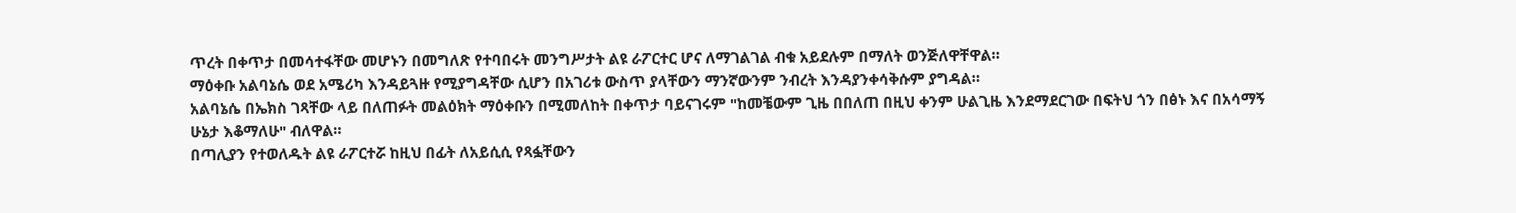ጥረት በቀጥታ በመሳተፋቸው መሆኑን በመግለጽ የተባበሩት መንግሥታት ልዩ ራፖርተር ሆና ለማገልገል ብቁ አይደሉም በማለት ወንጅለዋቸዋል።
ማዕቀቡ አልባኔሴ ወደ አሜሪካ እንዳይጓዙ የሚያግዳቸው ሲሆን በአገሪቱ ውስጥ ያላቸውን ማንኛውንም ንብረት እንዳያንቀሳቅሱም ያግዳል።
አልባኔሴ በኤክስ ገጻቸው ላይ በለጠፉት መልዕክት ማዕቀቡን በሚመለከት በቀጥታ ባይናገሩም "ከመቼውም ጊዜ በበለጠ በዚህ ቀንም ሁልጊዜ እንደማደርገው በፍትህ ጎን በፅኑ እና በአሳማኝ ሁኔታ እቆማለሁ" ብለዋል።
በጣሊያን የተወለዱት ልዩ ራፖርተሯ ከዚህ በፊት ለአይሲሲ የጻፏቸውን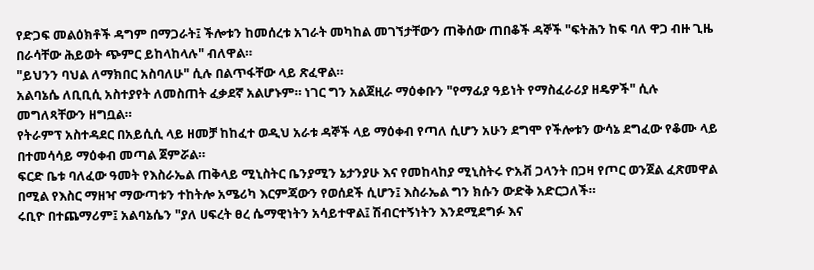የድጋፍ መልዕክቶች ዳግም በማጋራት፤ ችሎቱን ከመሰረቱ አገራት መካከል መገኘታቸውን ጠቅሰው ጠበቆች ዳኞች "ፍትሕን ከፍ ባለ ዋጋ ብዙ ጊዜ በራሳቸው ሕይወት ጭምር ይከላከላሉ" ብለዋል።
"ይህንን ባህል ለማክበር አስባለሁ" ሲሉ በልጥፋቸው ላይ ጽፈዋል።
አልባኔሴ ለቢቢሲ አስተያየት ለመስጠት ፈቃደኛ አልሆኑም። ነገር ግን አልጀዚራ ማዕቀቡን "የማፊያ ዓይነት የማስፈራሪያ ዘዴዎች" ሲሉ መግለጻቸውን ዘግቧል።
የትራምፕ አስተዳደር በአይሲሲ ላይ ዘመቻ ከከፈተ ወዲህ አራቱ ዳኞች ላይ ማዕቀብ የጣለ ሲሆን አሁን ደግሞ የችሎቱን ውሳኔ ደግፈው የቆሙ ላይ በተመሳሳይ ማዕቀብ መጣል ጀምሯል።
ፍርድ ቤቱ ባለፈው ዓመት የእስራኤል ጠቅላይ ሚኒስትር ቤንያሚን ኔታንያሁ እና የመከላከያ ሚኒስትሩ ዮአቭ ጋላንት በጋዛ የጦር ወንጀል ፈጽመዋል በሚል የእስር ማዘዣ ማውጣቱን ተከትሎ አሜሪካ እርምጃውን የወሰደች ሲሆን፤ እስራኤል ግን ክሱን ውድቅ አድርጋለች።
ሩቢዮ በተጨማሪም፤ አልባኔሴን "ያለ ሀፍረት ፀረ ሴማዊነትን አሳይተዋል፤ ሽብርተኝነትን እንደሚደግፉ እና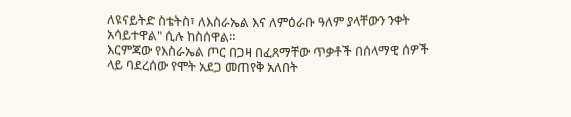ለዩናይትድ ስቴትስ፣ ለእስራኤል እና ለምዕራቡ ዓለም ያላቸውን ንቀት አሳይተዋል" ሲሉ ከስሰዋል።
እርምጃው የእስራኤል ጦር በጋዛ በፈጸማቸው ጥቃቶች በሰላማዊ ሰዎች ላይ ባደረሰው የሞት አደጋ መጠየቅ አለበት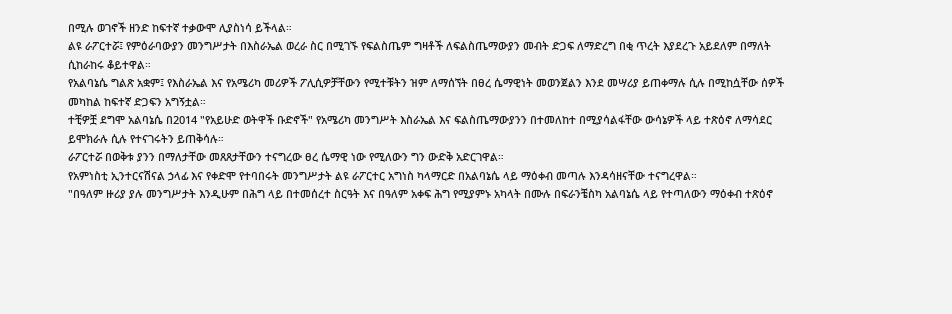በሚሉ ወገኖች ዘንድ ከፍተኛ ተቃውሞ ሊያስነሳ ይችላል።
ልዩ ራፖርተሯ፤ የምዕራባውያን መንግሥታት በእስራኤል ወረራ ስር በሚገኙ የፍልስጤም ግዛቶች ለፍልስጤማውያን መብት ድጋፍ ለማድረግ በቂ ጥረት እያደረጉ አይደለም በማለት ሲከራከሩ ቆይተዋል።
የአልባኔሴ ግልጽ አቋም፤ የእስራኤል እና የአሜሪካ መሪዎች ፖሊሲዎቻቸውን የሚተቹትን ዝም ለማሰኘት በፀረ ሴማዊነት መወንጀልን እንደ መሣሪያ ይጠቀማሉ ሲሉ በሚከሷቸው ሰዎች መካከል ከፍተኛ ድጋፍን አግኝቷል።
ተቺዎቿ ደግሞ አልባኔሴ በ2014 "የአይሁድ ወትዋች ቡድኖች" የአሜሪካ መንግሥት እስራኤል እና ፍልስጤማውያንን በተመለከተ በሚያሳልፋቸው ውሳኔዎች ላይ ተጽዕኖ ለማሳደር ይሞክራሉ ሲሉ የተናገሩትን ይጠቅሳሉ።
ራፖርተሯ በወቅቱ ያንን በማለታቸው መጸጸታቸውን ተናግረው ፀረ ሴማዊ ነው የሚለውን ግን ውድቅ አድርገዋል።
የአምነስቲ ኢንተርናሽናል ኃላፊ እና የቀድሞ የተባበሩት መንግሥታት ልዩ ራፖርተር አግነስ ካላማርድ በአልባኔሴ ላይ ማዕቀብ መጣሉ እንዳሳዘናቸው ተናግረዋል።
"በዓለም ዙሪያ ያሉ መንግሥታት እንዲሁም በሕግ ላይ በተመሰረተ ስርዓት እና በዓለም አቀፍ ሕግ የሚያምኑ አካላት በሙሉ በፍራንቼስካ አልባኔሴ ላይ የተጣለውን ማዕቀብ ተጽዕኖ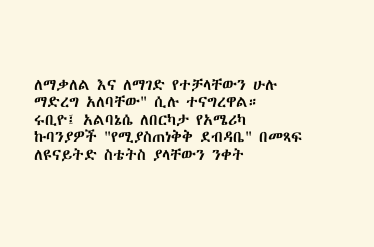ለማቃለል እና ለማገድ የተቻላቸውን ሁሉ ማድረግ አለባቸው" ሲሉ ተናግረዋል።
ሩቢዮ፤ አልባኔሴ ለበርካታ የአሜሪካ ኩባንያዎች "የሚያስጠነቅቅ ደብዳቤ" በመጻፍ ለዩናይትድ ስቴትስ ያላቸውን ንቀት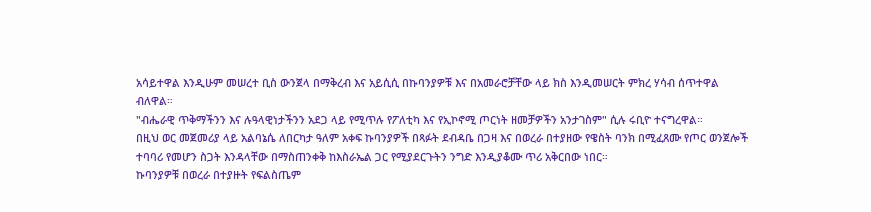አሳይተዋል እንዲሁም መሠረተ ቢስ ውንጀላ በማቅረብ እና አይሲሲ በኩባንያዎቹ እና በአመራሮቻቸው ላይ ክስ እንዲመሠርት ምክረ ሃሳብ ሰጥተዋል ብለዋል።
"ብሔራዊ ጥቅማችንን እና ሉዓላዊነታችንን አደጋ ላይ የሚጥሉ የፖለቲካ እና የኢኮኖሚ ጦርነት ዘመቻዎችን አንታገስም" ሲሉ ሩቢዮ ተናግረዋል።
በዚህ ወር መጀመሪያ ላይ አልባኔሴ ለበርካታ ዓለም አቀፍ ኩባንያዎች በጻፉት ደብዳቤ በጋዛ እና በወረራ በተያዘው የዌስት ባንክ በሚፈጸሙ የጦር ወንጀሎች ተባባሪ የመሆን ስጋት እንዳላቸው በማስጠንቀቅ ከእስራኤል ጋር የሚያደርጉትን ንግድ እንዲያቆሙ ጥሪ አቅርበው ነበር።
ኩባንያዎቹ በወረራ በተያዙት የፍልስጤም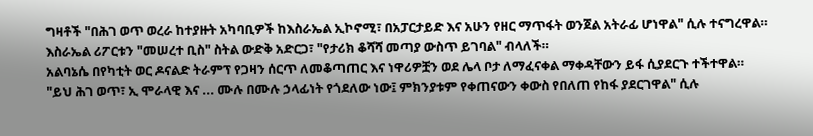ግዛቶች "በሕገ ወጥ ወረራ ከተያዙት አካባቢዎች ከእስራኤል ኢኮኖሚ፣ በአፓርታይድ እና አሁን የዘር ማጥፋት ወንጀል አትራፊ ሆነዋል" ሲሉ ተናግረዋል።
እስራኤል ሪፖርቱን "መሠረተ ቢስ" ስትል ውድቅ አድርጋ፣ "የታሪክ ቆሻሻ መጣያ ውስጥ ይገባል" ብላለች።
አልባኔሴ በየካቲት ወር ዶናልድ ትራምፕ የጋዛን ሰርጥ ለመቆጣጠር እና ነዋሪዎቿን ወደ ሌላ ቦታ ለማፈናቀል ማቀዳቸውን ይፋ ሲያደርጉ ተችተዋል።
"ይህ ሕገ ወጥ፣ ኢ ሞራላዊ እና ... ሙሉ በሙሉ ኃላፊነት የጎደለው ነው፤ ምክንያቱም የቀጠናውን ቀውስ የበለጠ የከፋ ያደርገዋል" ሲሉ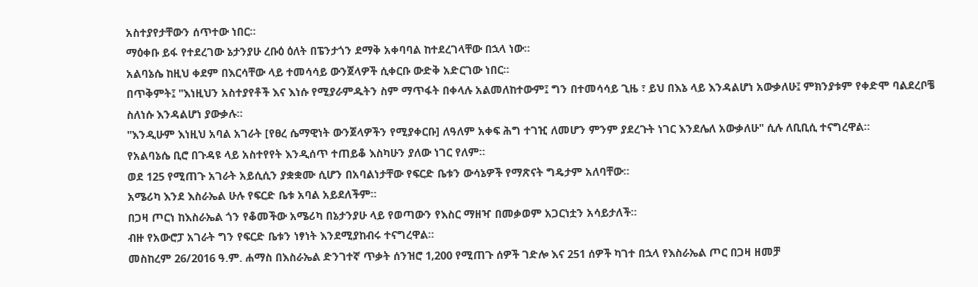አስተያየታቸውን ሰጥተው ነበር።
ማዕቀቡ ይፋ የተደረገው ኔታንያሁ ረቡዕ ዕለት በፔንታጎን ደማቅ አቀባባል ከተደረገላቸው በኋላ ነው።
አልባኔሴ ከዚህ ቀደም በእርሳቸው ላይ ተመሳሳይ ውንጀላዎች ሲቀርቡ ውድቅ አድርገው ነበር።
በጥቅምት፤ "እነዚህን አስተያየቶች እና እነሱ የሚያራምዱትን ስም ማጥፋት በቀላሉ አልመለከተውም፤ ግን በተመሳሳይ ጊዜ ፣ ይህ በእኔ ላይ እንዳልሆነ አውቃለሁ፤ ምክንያቱም የቀድሞ ባልደረቦቼ ስለነሱ እንዳልሆነ ያውቃሉ።
"እንዲሁም እነዚህ አባል አገራት [የፀረ ሴማዊነት ውንጀላዎችን የሚያቀርቡ] ለዓለም አቀፍ ሕግ ተገዢ ለመሆን ምንም ያደረጉት ነገር እንደሌለ አውቃለሁ" ሲሉ ለቢቢሲ ተናግረዋል።
የአልባኔሴ ቢሮ በጉዳዩ ላይ አስተየየት እንዲሰጥ ተጠይቆ እስካሁን ያለው ነገር የለም።
ወደ 125 የሚጠጉ አገራት አይሲሲን ያቋቋሙ ሲሆን በአባልነታቸው የፍርድ ቤቱን ውሳኔዎች የማጽናት ግዴታም አለባቸው።
አሜሪካ እንደ እስራኤል ሁሉ የፍርድ ቤቱ አባል አይደለችም።
በጋዛ ጦርነ ከእስራኤል ጎን የቆመችው አሜሪካ በኔታንያሁ ላይ የወጣውን የእስር ማዘዣ በመቃወም አጋርነቷን አሳይታለች።
ብዙ የአውሮፓ አገራት ግን የፍርድ ቤቱን ነፃነት እንደሚያከብሩ ተናግረዋል።
መስከረም 26/2016 ዓ.ም. ሐማስ በእስራኤል ድንገተኛ ጥቃት ሰንዝሮ 1,200 የሚጠጉ ሰዎች ገድሎ እና 251 ሰዎች ካገተ በኋላ የእስራኤል ጦር በጋዛ ዘመቻ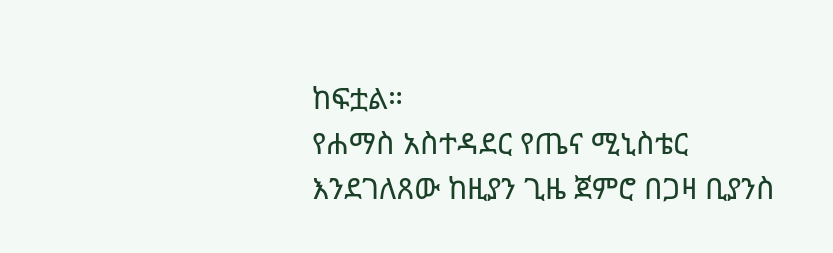ከፍቷል።
የሐማስ አስተዳደር የጤና ሚኒስቴር እንደገለጸው ከዚያን ጊዜ ጀምሮ በጋዛ ቢያንስ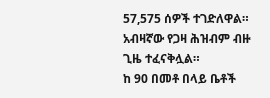57,575 ሰዎች ተገድለዋል።
አብዛኛው የጋዛ ሕዝብም ብዙ ጊዜ ተፈናቅሏል።
ከ 90 በመቶ በላይ ቤቶች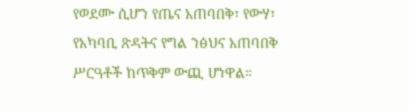የወደሙ ሲሆን የጤና አጠባበቅ፣ የውሃ፣ የአካባቢ ጽዳትና የግል ንፅህና አጠባበቅ ሥርዓቶች ከጥቅም ውጪ ሆነዋል።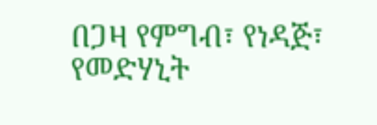በጋዛ የምግብ፣ የነዳጅ፣ የመድሃኒት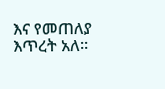እና የመጠለያ እጥረት አለ።